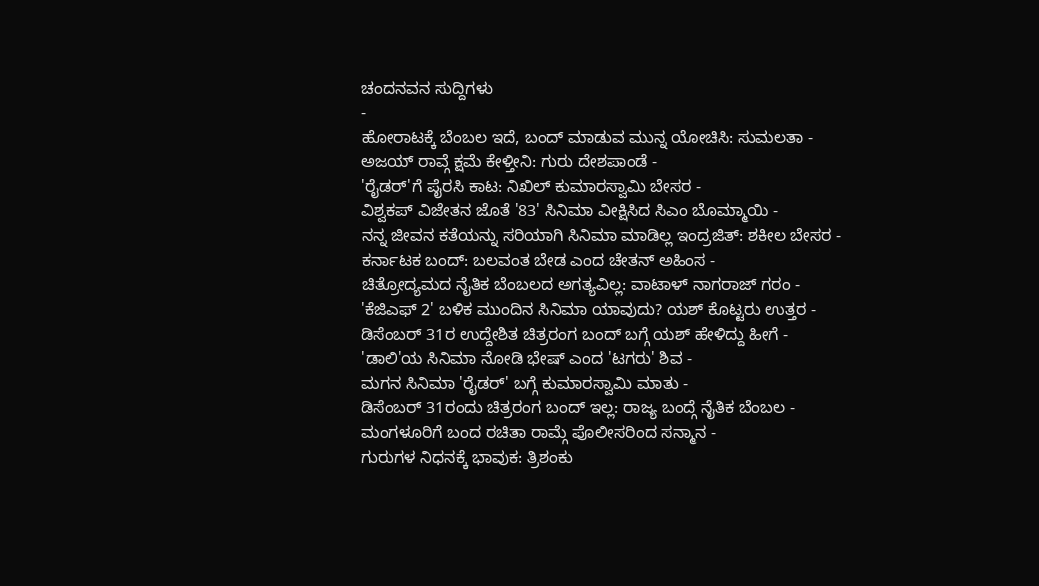ಚಂದನವನ ಸುದ್ದಿಗಳು
-
ಹೋರಾಟಕ್ಕೆ ಬೆಂಬಲ ಇದೆ, ಬಂದ್ ಮಾಡುವ ಮುನ್ನ ಯೋಚಿಸಿ: ಸುಮಲತಾ -
ಅಜಯ್ ರಾವ್ಗೆ ಕ್ಷಮೆ ಕೇಳ್ತೀನಿ: ಗುರು ದೇಶಪಾಂಡೆ -
'ರೈಡರ್'ಗೆ ಪೈರಸಿ ಕಾಟ: ನಿಖಿಲ್ ಕುಮಾರಸ್ವಾಮಿ ಬೇಸರ -
ವಿಶ್ವಕಪ್ ವಿಜೇತನ ಜೊತೆ '83' ಸಿನಿಮಾ ವೀಕ್ಷಿಸಿದ ಸಿಎಂ ಬೊಮ್ಮಾಯಿ -
ನನ್ನ ಜೀವನ ಕತೆಯನ್ನು ಸರಿಯಾಗಿ ಸಿನಿಮಾ ಮಾಡಿಲ್ಲ ಇಂದ್ರಜಿತ್: ಶಕೀಲ ಬೇಸರ -
ಕರ್ನಾಟಕ ಬಂದ್: ಬಲವಂತ ಬೇಡ ಎಂದ ಚೇತನ್ ಅಹಿಂಸ -
ಚಿತ್ರೋದ್ಯಮದ ನೈತಿಕ ಬೆಂಬಲದ ಅಗತ್ಯವಿಲ್ಲ: ವಾಟಾಳ್ ನಾಗರಾಜ್ ಗರಂ -
'ಕೆಜಿಎಫ್ 2' ಬಳಿಕ ಮುಂದಿನ ಸಿನಿಮಾ ಯಾವುದು? ಯಶ್ ಕೊಟ್ಟರು ಉತ್ತರ -
ಡಿಸೆಂಬರ್ 31ರ ಉದ್ದೇಶಿತ ಚಿತ್ರರಂಗ ಬಂದ್ ಬಗ್ಗೆ ಯಶ್ ಹೇಳಿದ್ದು ಹೀಗೆ -
'ಡಾಲಿ'ಯ ಸಿನಿಮಾ ನೋಡಿ ಭೇಷ್ ಎಂದ 'ಟಗರು' ಶಿವ -
ಮಗನ ಸಿನಿಮಾ 'ರೈಡರ್' ಬಗ್ಗೆ ಕುಮಾರಸ್ವಾಮಿ ಮಾತು -
ಡಿಸೆಂಬರ್ 31ರಂದು ಚಿತ್ರರಂಗ ಬಂದ್ ಇಲ್ಲ: ರಾಜ್ಯ ಬಂದ್ಗೆ ನೈತಿಕ ಬೆಂಬಲ -
ಮಂಗಳೂರಿಗೆ ಬಂದ ರಚಿತಾ ರಾಮ್ಗೆ ಪೊಲೀಸರಿಂದ ಸನ್ಮಾನ -
ಗುರುಗಳ ನಿಧನಕ್ಕೆ ಭಾವುಕ: ತ್ರಿಶಂಕು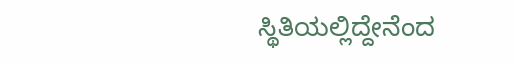ಸ್ಥಿತಿಯಲ್ಲಿದ್ದೇನೆಂದ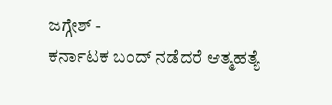ಜಗ್ಗೇಶ್ -
ಕರ್ನಾಟಕ ಬಂದ್ ನಡೆದರೆ ಆತ್ಮಹತ್ಯೆ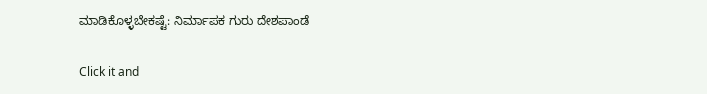ಮಾಡಿಕೊಳ್ಳಬೇಕಷ್ಟೆ: ನಿರ್ಮಾಪಕ ಗುರು ದೇಶಪಾಂಡೆ


Click it and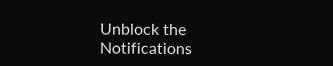Unblock the Notifications